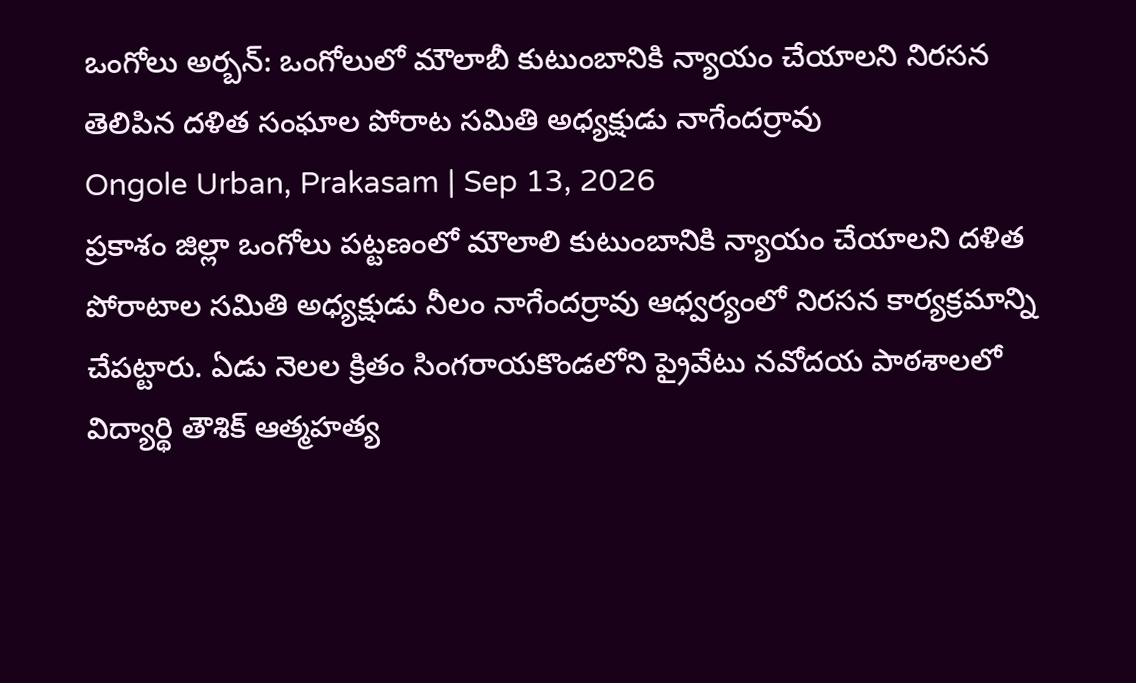ఒంగోలు అర్బన్: ఒంగోలులో మౌలాబీ కుటుంబానికి న్యాయం చేయాలని నిరసన తెలిపిన దళిత సంఘాల పోరాట సమితి అధ్యక్షుడు నాగేందర్రావు
Ongole Urban, Prakasam | Sep 13, 2026
ప్రకాశం జిల్లా ఒంగోలు పట్టణంలో మౌలాలి కుటుంబానికి న్యాయం చేయాలని దళిత పోరాటాల సమితి అధ్యక్షుడు నీలం నాగేందర్రావు ఆధ్వర్యంలో నిరసన కార్యక్రమాన్ని చేపట్టారు. ఏడు నెలల క్రితం సింగరాయకొండలోని ప్రైవేటు నవోదయ పాఠశాలలో విద్యార్థి తౌశిక్ ఆత్మహత్య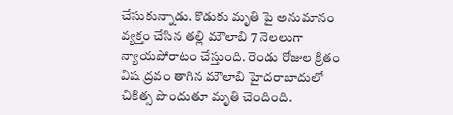చేసుకున్నాడు. కొడుకు మృతి పై అనుమానం వ్యక్తం చేసిన తల్లి మౌలాబి 7 నెలలుగా న్యాయపోరాటం చేస్తుంది. రెండు రోజుల క్రితం విష ద్రవం తాగిన మౌలాబి హైదరాబాదులో చికిత్స పొందుతూ మృతి చెందింది.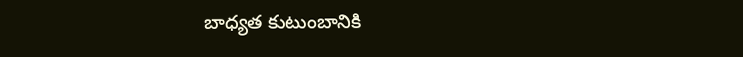బాధ్యత కుటుంబానికి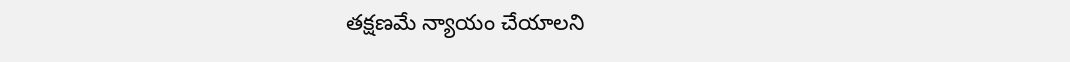తక్షణమే న్యాయం చేయాలని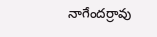నాగేందర్రావు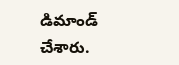డిమాండ్ చేశారు.